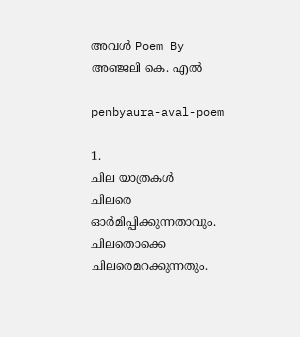അവൾ Poem By അഞ്ജലി കെ. എൽ

penbyaura-aval-poem

1.
ചില യാത്രകൾ
ചിലരെ ഓർമിപ്പിക്കുന്നതാവും.
ചിലതൊക്കെ ചിലരെമറക്കുന്നതും.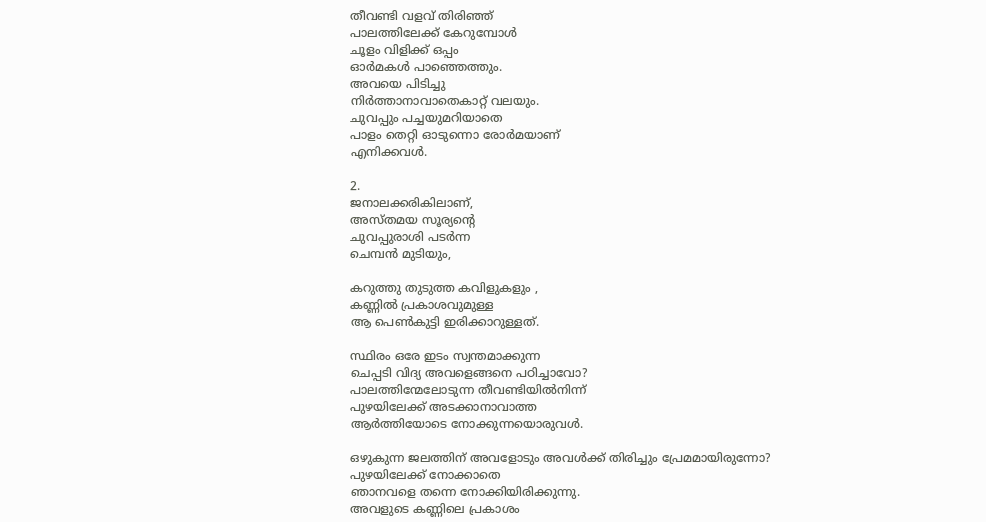തീവണ്ടി വളവ് തിരിഞ്ഞ്
പാലത്തിലേക്ക് കേറുമ്പോൾ
ചൂളം വിളിക്ക് ഒപ്പം
ഓർമകൾ പാഞ്ഞെത്തും.
അവയെ പിടിച്ചു
നിർത്താനാവാതെകാറ്റ് വലയും.
ചുവപ്പും പച്ചയുമറിയാതെ
പാളം തെറ്റി ഓടുന്നൊ രോർമയാണ്
എനിക്കവൾ.

2.
ജനാലക്കരികിലാണ്,
അസ്തമയ സൂര്യൻ്റെ
ചുവപ്പുരാശി പടർന്ന
ചെമ്പൻ മുടിയും,

കറുത്തു തുടുത്ത കവിളുകളും ,
കണ്ണിൽ പ്രകാശവുമുള്ള
ആ പെൺകുട്ടി ഇരിക്കാറുള്ളത്.

സ്ഥിരം ഒരേ ഇടം സ്വന്തമാക്കുന്ന
ചെപ്പടി വിദ്യ അവളെങ്ങനെ പഠിച്ചാവോ?
പാലത്തിന്മേലോടുന്ന തീവണ്ടിയിൽനിന്ന്
പുഴയിലേക്ക് അടക്കാനാവാത്ത
ആർത്തിയോടെ നോക്കുന്നയൊരുവൾ.

ഒഴുകുന്ന ജലത്തിന് അവളോടും അവൾക്ക് തിരിച്ചും പ്രേമമായിരുന്നോ?
പുഴയിലേക്ക് നോക്കാതെ
ഞാനവളെ തന്നെ നോക്കിയിരിക്കുന്നു.
അവളുടെ കണ്ണിലെ പ്രകാശം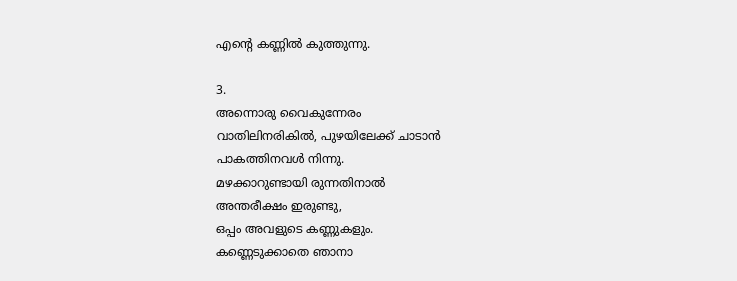എൻ്റെ കണ്ണിൽ കുത്തുന്നു.

3.
അന്നൊരു വൈകുന്നേരം
വാതിലിനരികിൽ, പുഴയിലേക്ക് ചാടാൻ
പാകത്തിനവൾ നിന്നു.
മഴക്കാറുണ്ടായി രുന്നതിനാൽ
അന്തരീക്ഷം ഇരുണ്ടു,
ഒപ്പം അവളുടെ കണ്ണുകളും.
കണ്ണെടുക്കാതെ ഞാനാ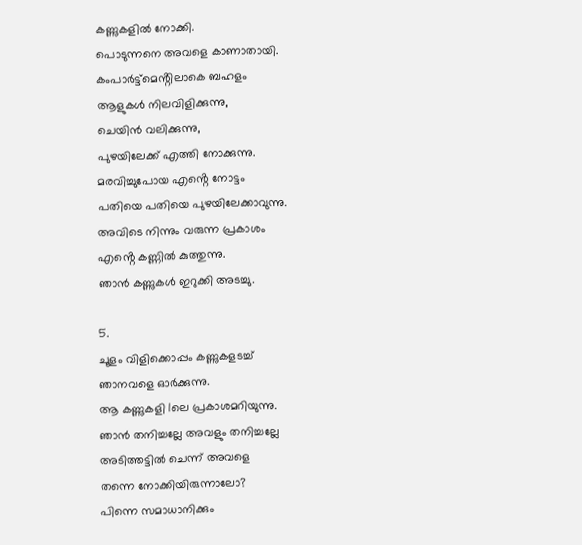കണ്ണുകളിൽ നോക്കി.
പൊടുന്നനെ അവളെ കാണാതായി.
കംപാർട്ട്മെൻ്റിലാകെ ബഹളം
ആളുകൾ നിലവിളിക്കുന്നു,
ചെയിൻ വലിക്കുന്നു,
പുഴയിലേക്ക് എത്തി നോക്കുന്നു.
മരവിച്ചുപോയ എൻ്റെ നോട്ടം
പതിയെ പതിയെ പുഴയിലേക്കാവുന്നു.
അവിടെ നിന്നും വരുന്ന പ്രകാശം
എൻ്റെ കണ്ണിൽ കുത്തുന്നു.
ഞാൻ കണ്ണുകൾ ഇറുക്കി അടച്ചു.

5.
ചൂളം വിളിക്കൊപ്പം കണ്ണുകളടച്ച്
ഞാനവളെ ഓർക്കുന്നു.
ആ കണ്ണുകളി lലെ പ്രകാശമറിയുന്നു.
ഞാൻ തനിച്ചല്ലേ അവളും തനിച്ചല്ലേ
അടിത്തട്ടിൽ ചെന്ന് അവളെ
തന്നെ നോക്കിയിരുന്നാലോ?
പിന്നെ സമാധാനിക്കും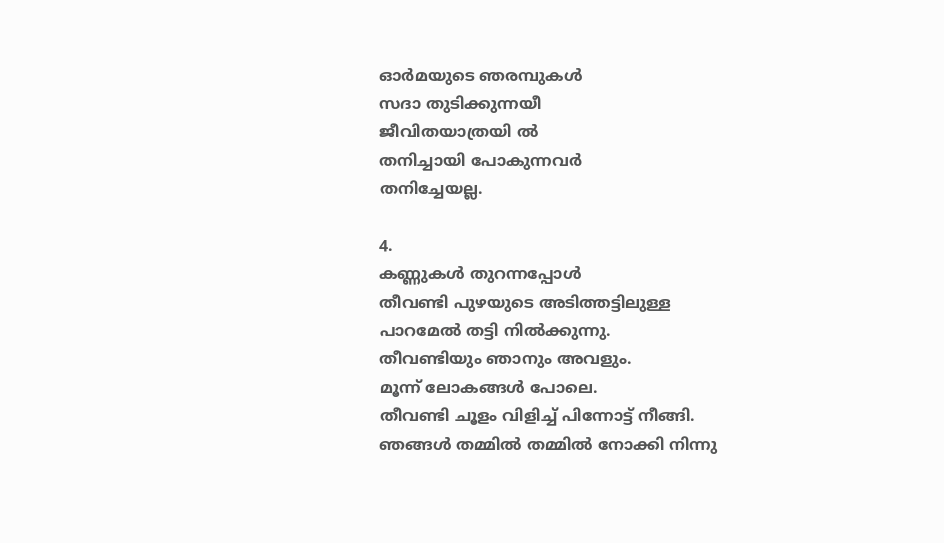ഓർമയുടെ ഞരമ്പുകൾ
സദാ തുടിക്കുന്നയീ
ജീവിതയാത്രയി ൽ
തനിച്ചായി പോകുന്നവർ
തനിച്ചേയല്ല.

4.
കണ്ണുകൾ തുറന്നപ്പോൾ
തീവണ്ടി പുഴയുടെ അടിത്തട്ടിലുള്ള
പാറമേൽ തട്ടി നിൽക്കുന്നു.
തീവണ്ടിയും ഞാനും അവളും.
മൂന്ന് ലോകങ്ങൾ പോലെ.
തീവണ്ടി ചൂളം വിളിച്ച് പിന്നോട്ട് നീങ്ങി.
ഞങ്ങൾ തമ്മിൽ തമ്മിൽ നോക്കി നിന്നു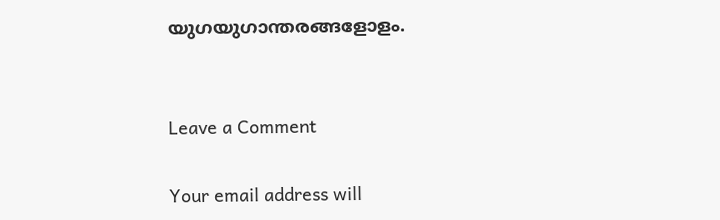യുഗയുഗാന്തരങ്ങളോളം.


Leave a Comment

Your email address will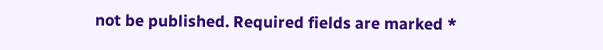not be published. Required fields are marked *